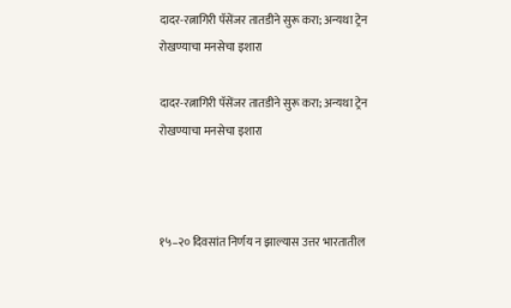दादर-रत्नागिरी पॅसेंजर तातडीने सुरू करा; अन्यथा ट्रेन रोखण्याचा मनसेचा इशारा

दादर-रत्नागिरी पॅसेंजर तातडीने सुरू करा; अन्यथा ट्रेन रोखण्याचा मनसेचा इशारा



१५–२० दिवसांत निर्णय न झाल्यास उत्तर भारतातील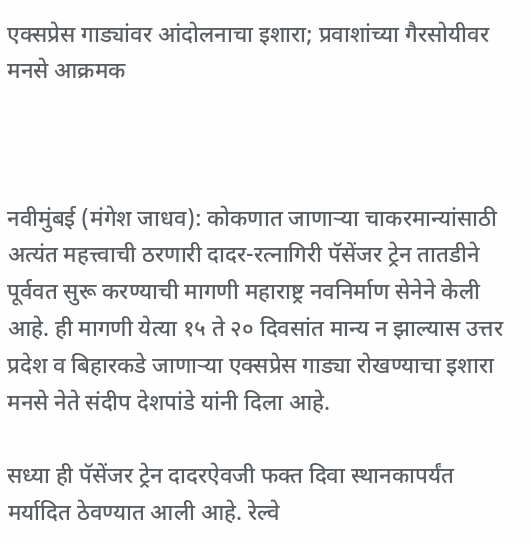एक्सप्रेस गाड्यांवर आंदोलनाचा इशारा; प्रवाशांच्या गैरसोयीवर मनसे आक्रमक



नवीमुंबई (मंगेश जाधव): कोकणात जाणाऱ्या चाकरमान्यांसाठी अत्यंत महत्त्वाची ठरणारी दादर-रत्नागिरी पॅसेंजर ट्रेन तातडीने पूर्ववत सुरू करण्याची मागणी महाराष्ट्र नवनिर्माण सेनेने केली आहे. ही मागणी येत्या १५ ते २० दिवसांत मान्य न झाल्यास उत्तर प्रदेश व बिहारकडे जाणाऱ्या एक्सप्रेस गाड्या रोखण्याचा इशारा मनसे नेते संदीप देशपांडे यांनी दिला आहे.

सध्या ही पॅसेंजर ट्रेन दादरऐवजी फक्त दिवा स्थानकापर्यंत मर्यादित ठेवण्यात आली आहे. रेल्वे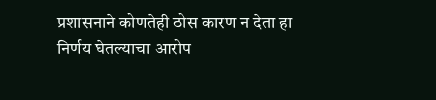प्रशासनाने कोणतेही ठोस कारण न देता हा निर्णय घेतल्याचा आरोप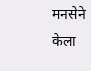मनसेने केला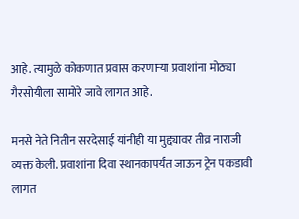आहे. त्यामुळे कोकणात प्रवास करणाऱ्या प्रवाशांना मोठ्या गैरसोयीला सामोरे जावे लागत आहे.

मनसे नेते नितीन सरदेसाई यांनीही या मुद्द्यावर तीव्र नाराजी व्यक्त केली. प्रवाशांना दिवा स्थानकापर्यंत जाऊन ट्रेन पकडावी लागत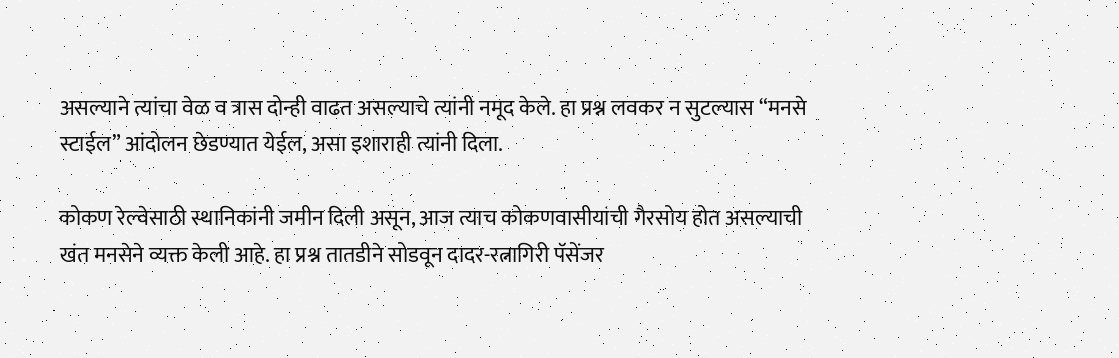असल्याने त्यांचा वेळ व त्रास दोन्ही वाढत असल्याचे त्यांनी नमूद केले. हा प्रश्न लवकर न सुटल्यास “मनसे स्टाईल” आंदोलन छेडण्यात येईल, असा इशाराही त्यांनी दिला.

कोकण रेल्वेसाठी स्थानिकांनी जमीन दिली असून, आज त्याच कोकणवासीयांची गैरसोय होत असल्याची खंत मनसेने व्यक्त केली आहे. हा प्रश्न तातडीने सोडवून दादर-रत्नागिरी पॅसेंजर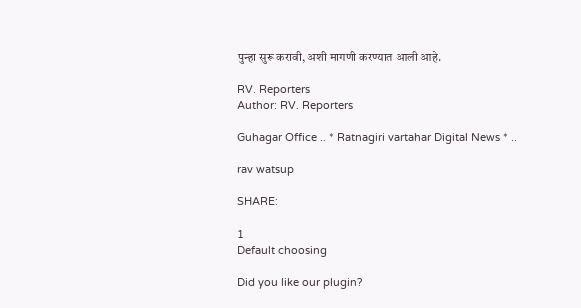पुन्हा सुरू करावी, अशी मागणी करण्यात आली आहे.

RV. Reporters
Author: RV. Reporters

Guhagar Office .. * Ratnagiri vartahar Digital News * ..

rav watsup

SHARE:

1
Default choosing

Did you like our plugin?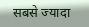सबसे ज्यादा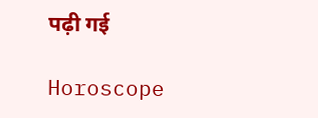पढ़ी गई

Horoscope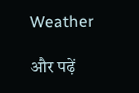Weather

और पढ़ें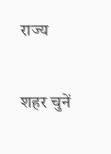राज्य

शहर चुनें